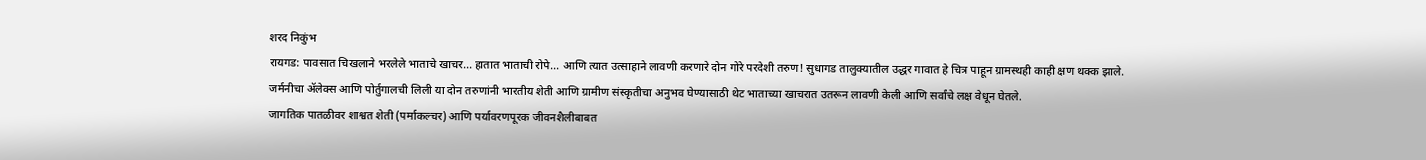शरद निकुंभ
रायगड: पावसात चिखलाने भरलेले भाताचे खाचर... हातात भाताची रोपे... आणि त्यात उत्साहाने लावणी करणारे दोन गोरे परदेशी तरुण! सुधागड तालुक्यातील उद्धर गावात हे चित्र पाहून ग्रामस्थही काही क्षण थक्क झाले.
जर्मनीचा ॲलेक्स आणि पोर्तुगालची लिली या दोन तरुणांनी भारतीय शेती आणि ग्रामीण संस्कृतीचा अनुभव घेण्यासाठी थेट भाताच्या खाचरात उतरून लावणी केली आणि सर्वांचे लक्ष वेधून घेतले.
जागतिक पातळीवर शाश्वत शेती (पर्माकल्चर) आणि पर्यावरणपूरक जीवनशैलीबाबत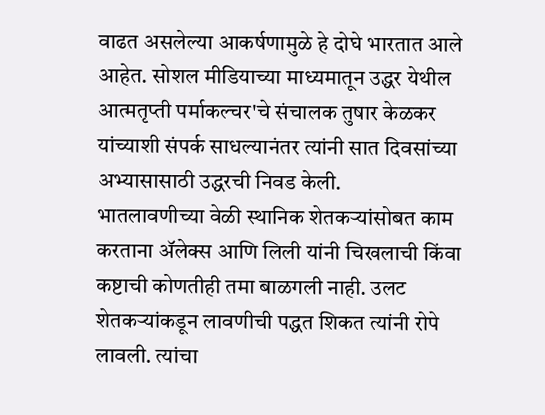वाढत असलेल्या आकर्षणामुळे हे दोघे भारतात आले आहेत. सोशल मीडियाच्या माध्यमातून उद्धर येथील आत्मतृप्ती पर्माकल्चर'चे संचालक तुषार केळकर यांच्याशी संपर्क साधल्यानंतर त्यांनी सात दिवसांच्या अभ्यासासाठी उद्धरची निवड केली.
भातलावणीच्या वेळी स्थानिक शेतकऱ्यांसोबत काम करताना ॲलेक्स आणि लिली यांनी चिखलाची किंवा कष्टाची कोणतीही तमा बाळगली नाही. उलट शेतकऱ्यांकडून लावणीची पद्धत शिकत त्यांनी रोपे लावली. त्यांचा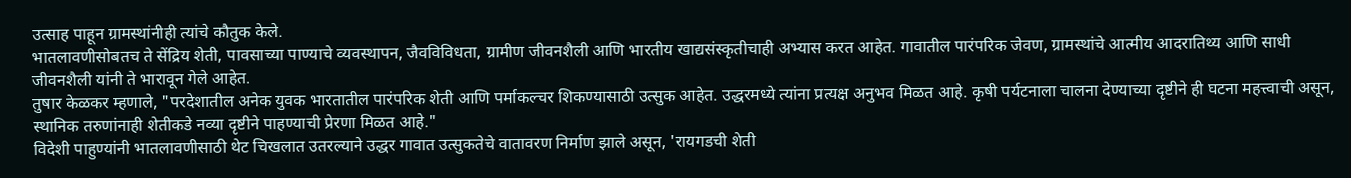उत्साह पाहून ग्रामस्थांनीही त्यांचे कौतुक केले.
भातलावणीसोबतच ते सेंद्रिय शेती, पावसाच्या पाण्याचे व्यवस्थापन, जैवविविधता, ग्रामीण जीवनशैली आणि भारतीय खाद्यसंस्कृतीचाही अभ्यास करत आहेत. गावातील पारंपरिक जेवण, ग्रामस्थांचे आत्मीय आदरातिथ्य आणि साधी जीवनशैली यांनी ते भारावून गेले आहेत.
तुषार केळकर म्हणाले, "परदेशातील अनेक युवक भारतातील पारंपरिक शेती आणि पर्माकल्चर शिकण्यासाठी उत्सुक आहेत. उद्धरमध्ये त्यांना प्रत्यक्ष अनुभव मिळत आहे. कृषी पर्यटनाला चालना देण्याच्या दृष्टीने ही घटना महत्त्वाची असून, स्थानिक तरुणांनाही शेतीकडे नव्या दृष्टीने पाहण्याची प्रेरणा मिळत आहे."
विदेशी पाहुण्यांनी भातलावणीसाठी थेट चिखलात उतरल्याने उद्धर गावात उत्सुकतेचे वातावरण निर्माण झाले असून, 'रायगडची शेती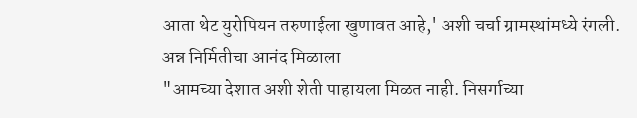आता थेट युरोपियन तरुणाईला खुणावत आहे,' अशी चर्चा ग्रामस्थांमध्ये रंगली.
अन्न निर्मितीचा आनंद मिळाला
"आमच्या देशात अशी शेती पाहायला मिळत नाही. निसर्गाच्या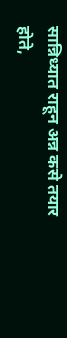सान्निध्यात राहून अन्न कसे तयार होते,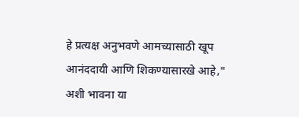हे प्रत्यक्ष अनुभवणे आमच्यासाठी खूप आनंददायी आणि शिकण्यासारखे आहे," अशी भावना या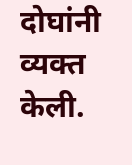दोघांनी व्यक्त केली.